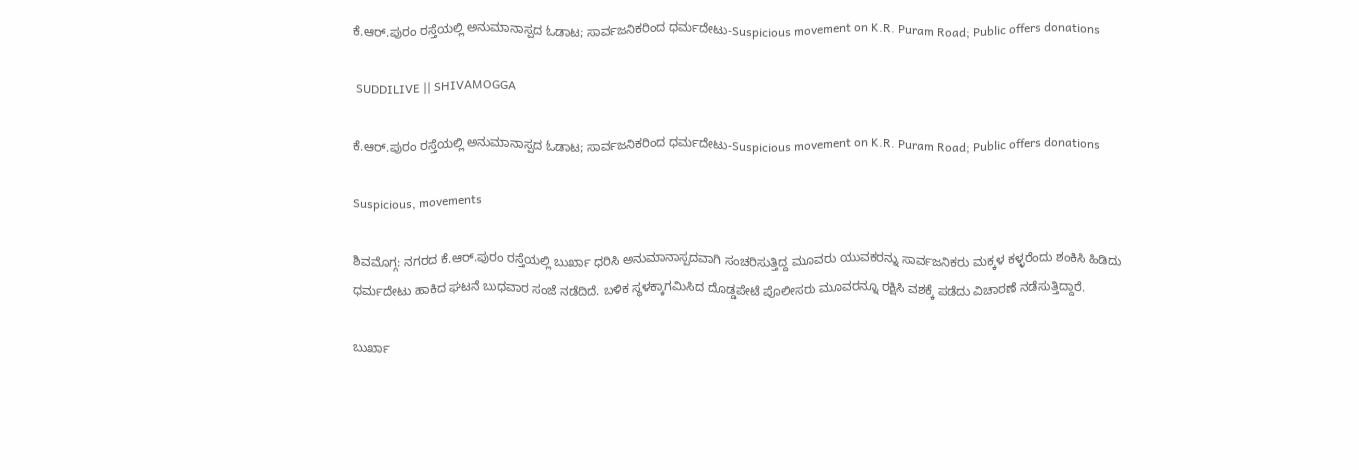ಕೆ.ಆರ್.ಪುರಂ ರಸ್ತೆಯಲ್ಲಿ ಅನುಮಾನಾಸ್ಪದ ಓಡಾಟ; ಸಾರ್ವಜನಿಕರಿಂದ ಧರ್ಮದೇಟು-Suspicious movement on K.R. Puram Road; Public offers donations

 SUDDILIVE || SHIVAMOGGA

ಕೆ.ಆರ್.ಪುರಂ ರಸ್ತೆಯಲ್ಲಿ ಅನುಮಾನಾಸ್ಪದ ಓಡಾಟ; ಸಾರ್ವಜನಿಕರಿಂದ ಧರ್ಮದೇಟು-Suspicious movement on K.R. Puram Road; Public offers donations

Suspicious, movements

ಶಿವಮೊಗ್ಗ: ನಗರದ ಕೆ.ಆರ್.ಪುರಂ ರಸ್ತೆಯಲ್ಲಿ ಬುರ್ಖಾ ಧರಿಸಿ ಅನುಮಾನಾಸ್ಪದವಾಗಿ ಸಂಚರಿಸುತ್ತಿದ್ದ ಮೂವರು ಯುವಕರನ್ನು ಸಾರ್ವಜನಿಕರು ಮಕ್ಕಳ ಕಳ್ಳರೆಂದು ಶಂಕಿಸಿ ಹಿಡಿದು ಧರ್ಮದೇಟು ಹಾಕಿದ ಘಟನೆ ಬುಧವಾರ ಸಂಜೆ ನಡೆದಿದೆ. ಬಳಿಕ ಸ್ಥಳಕ್ಕಾಗಮಿಸಿದ ದೊಡ್ಡಪೇಟೆ ಪೊಲೀಸರು ಮೂವರನ್ನೂ ರಕ್ಷಿಸಿ ವಶಕ್ಕೆ ಪಡೆದು ವಿಚಾರಣೆ ನಡೆಸುತ್ತಿದ್ದಾರೆ.

ಬುರ್ಖಾ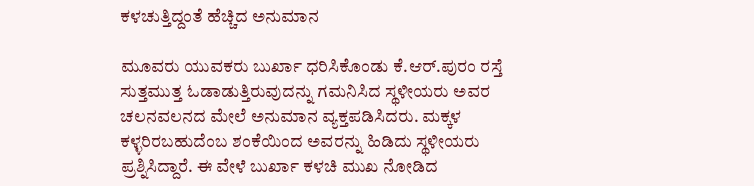ಕಳಚುತ್ತಿದ್ದಂತೆ ಹೆಚ್ಚಿದ ಅನುಮಾನ

ಮೂವರು ಯುವಕರು ಬುರ್ಖಾ ಧರಿಸಿಕೊಂಡು ಕೆ.ಆರ್.ಪುರಂ ರಸ್ತೆ ಸುತ್ತಮುತ್ತ ಓಡಾಡುತ್ತಿರುವುದನ್ನು ಗಮನಿಸಿದ ಸ್ಥಳೀಯರು ಅವರ ಚಲನವಲನದ ಮೇಲೆ ಅನುಮಾನ ವ್ಯಕ್ತಪಡಿಸಿದರು. ಮಕ್ಕಳ ಕಳ್ಳರಿರಬಹುದೆಂಬ ಶಂಕೆಯಿಂದ ಅವರನ್ನು ಹಿಡಿದು ಸ್ಥಳೀಯರು ಪ್ರಶ್ನಿಸಿದ್ದಾರೆ. ಈ ವೇಳೆ ಬುರ್ಖಾ ಕಳಚಿ ಮುಖ ನೋಡಿದ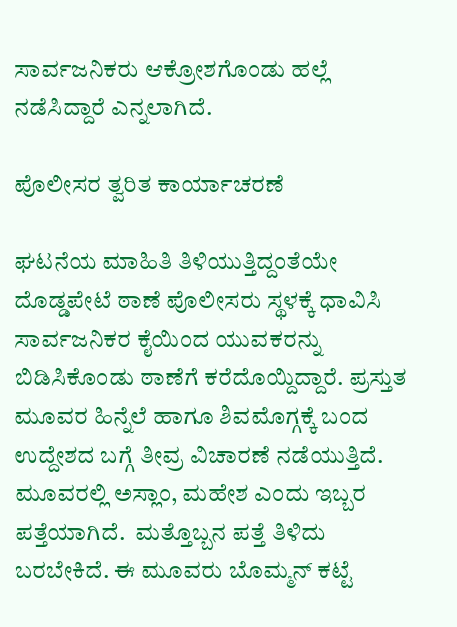ಸಾರ್ವಜನಿಕರು ಆಕ್ರೋಶಗೊಂಡು ಹಲ್ಲೆ ನಡೆಸಿದ್ದಾರೆ ಎನ್ನಲಾಗಿದೆ.

ಪೊಲೀಸರ ತ್ವರಿತ ಕಾರ್ಯಾಚರಣೆ

ಘಟನೆಯ ಮಾಹಿತಿ ತಿಳಿಯುತ್ತಿದ್ದಂತೆಯೇ ದೊಡ್ಡಪೇಟೆ ಠಾಣೆ ಪೊಲೀಸರು ಸ್ಥಳಕ್ಕೆ ಧಾವಿಸಿ ಸಾರ್ವಜನಿಕರ ಕೈಯಿಂದ ಯುವಕರನ್ನು ಬಿಡಿಸಿಕೊಂಡು ಠಾಣೆಗೆ ಕರೆದೊಯ್ದಿದ್ದಾರೆ. ಪ್ರಸ್ತುತ ಮೂವರ ಹಿನ್ನೆಲೆ ಹಾಗೂ ಶಿವಮೊಗ್ಗಕ್ಕೆ ಬಂದ ಉದ್ದೇಶದ ಬಗ್ಗೆ ತೀವ್ರ ವಿಚಾರಣೆ ನಡೆಯುತ್ತಿದೆ. ಮೂವರಲ್ಲಿ ಅಸ್ಲಾಂ, ಮಹೇಶ ಎಂದು ಇಬ್ಬರ ಪತ್ತೆಯಾಗಿದೆ.  ಮತ್ತೊಬ್ಬನ ಪತ್ತೆ ತಿಳಿದು ಬರಬೇಕಿದೆ. ಈ ಮೂವರು ಬೊಮ್ಮನ್ ಕಟ್ಟೆ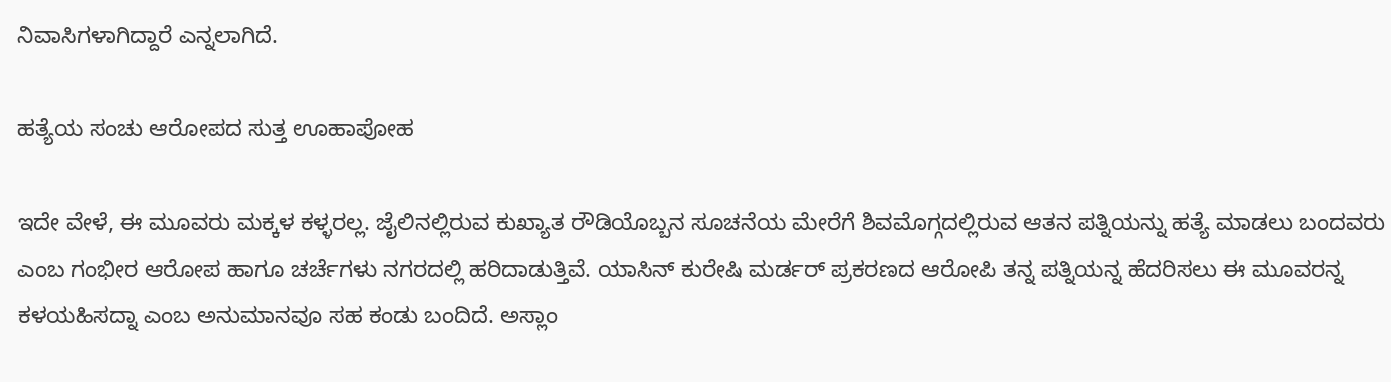ನಿವಾಸಿಗಳಾಗಿದ್ದಾರೆ ಎನ್ನಲಾಗಿದೆ.

ಹತ್ಯೆಯ ಸಂಚು ಆರೋಪದ ಸುತ್ತ ಊಹಾಪೋಹ

ಇದೇ ವೇಳೆ, ಈ ಮೂವರು ಮಕ್ಕಳ ಕಳ್ಳರಲ್ಲ. ಜೈಲಿನಲ್ಲಿರುವ ಕುಖ್ಯಾತ ರೌಡಿಯೊಬ್ಬನ ಸೂಚನೆಯ ಮೇರೆಗೆ ಶಿವಮೊಗ್ಗದಲ್ಲಿರುವ ಆತನ ಪತ್ನಿಯನ್ನು ಹತ್ಯೆ ಮಾಡಲು ಬಂದವರು ಎಂಬ ಗಂಭೀರ ಆರೋಪ ಹಾಗೂ ಚರ್ಚೆಗಳು ನಗರದಲ್ಲಿ ಹರಿದಾಡುತ್ತಿವೆ. ಯಾಸಿನ್ ಕುರೇಷಿ ಮರ್ಡರ್ ಪ್ರಕರಣದ ಆರೋಪಿ ತನ್ನ ಪತ್ನಿಯನ್ನ ಹೆದರಿಸಲು ಈ ಮೂವರನ್ನ ಕಳಯಹಿಸದ್ನಾ ಎಂಬ ಅನುಮಾನವೂ ಸಹ ಕಂಡು ಬಂದಿದೆ. ಅಸ್ಲಾಂ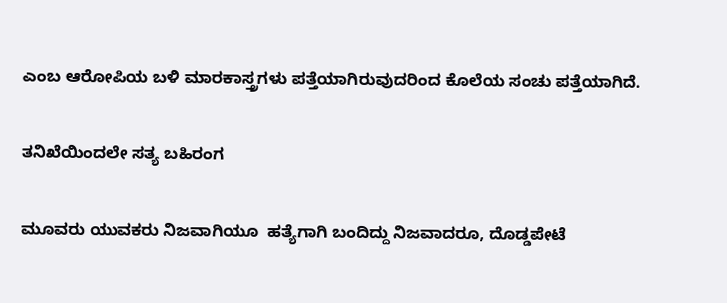ಎಂಬ ಆರೋಪಿಯ ಬಳಿ ಮಾರಕಾಸ್ತ್ರಗಳು ಪತ್ತೆಯಾಗಿರುವುದರಿಂದ ಕೊಲೆಯ ಸಂಚು ಪತ್ತೆಯಾಗಿದೆ.

ತನಿಖೆಯಿಂದಲೇ ಸತ್ಯ ಬಹಿರಂಗ

ಮೂವರು ಯುವಕರು ನಿಜವಾಗಿಯೂ  ಹತ್ಯೆಗಾಗಿ ಬಂದಿದ್ದು ನಿಜವಾದರೂ, ದೊಡ್ಡಪೇಟೆ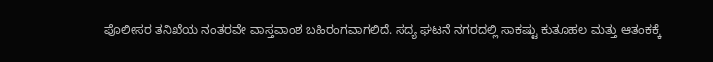ಪೊಲೀಸರ ತನಿಖೆಯ ನಂತರವೇ ವಾಸ್ತವಾಂಶ ಬಹಿರಂಗವಾಗಲಿದೆ. ಸದ್ಯ ಘಟನೆ ನಗರದಲ್ಲಿ ಸಾಕಷ್ಟು ಕುತೂಹಲ ಮತ್ತು ಆತಂಕಕ್ಕೆ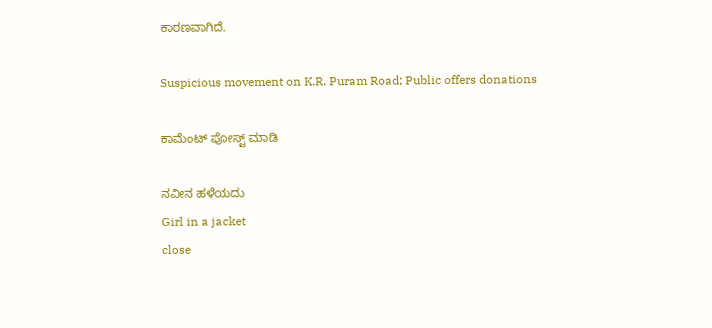ಕಾರಣವಾಗಿದೆ.

Suspicious movement on K.R. Puram Road; Public offers donations

ಕಾಮೆಂಟ್‌‌ ಪೋಸ್ಟ್‌ ಮಾಡಿ

ನವೀನ ಹಳೆಯದು
Girl in a jacket
close